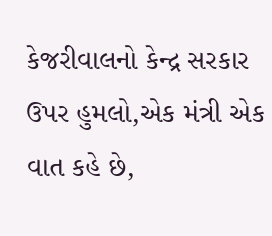કેજરીવાલનો કેન્દ્ર સરકાર ઉપર હુમલો,એક મંત્રી એક વાત કહે છે,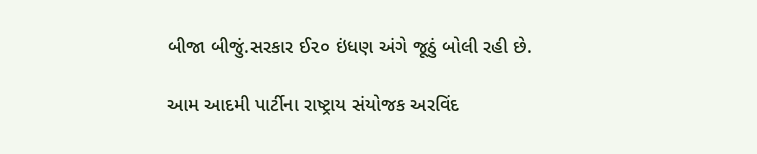બીજા બીજું.સરકાર ઈ૨૦ ઇંધણ અંગે જૂઠું બોલી રહી છે.

આમ આદમી પાર્ટીના રાષ્ટ્રાય સંયોજક અરવિંદ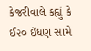કેજરીવાલે કહ્યું કે ઈ૨૦ ઇંધણ સામે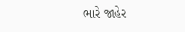ભારે જાહેર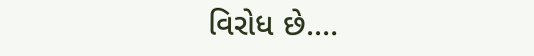વિરોધ છે.…